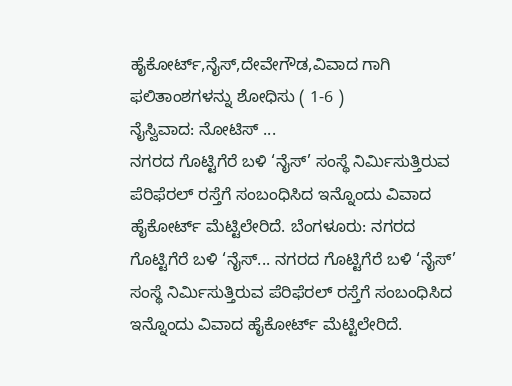ಹೈಕೋರ್ಟ್,ನೈಸ್,ದೇವೇಗೌಡ,ವಿವಾದ ಗಾಗಿ ಫಲಿತಾಂಶಗಳನ್ನು ಶೋಧಿಸು ( 1-6 )
ನೈಸ್ವಿವಾದ: ನೋಟಿಸ್ ...
ನಗರದ ಗೊಟ್ಟಿಗೆರೆ ಬಳಿ ‘ನೈಸ್’ ಸಂಸ್ಥೆ ನಿರ್ಮಿಸುತ್ತಿರುವ ಪೆರಿಫೆರಲ್ ರಸ್ತೆಗೆ ಸಂಬಂಧಿಸಿದ ಇನ್ನೊಂದು ವಿವಾದ ಹೈಕೋರ್ಟ್ ಮೆಟ್ಟಿಲೇರಿದೆ. ಬೆಂಗಳೂರು: ನಗರದ ಗೊಟ್ಟಿಗೆರೆ ಬಳಿ ‘ನೈಸ್... ನಗರದ ಗೊಟ್ಟಿಗೆರೆ ಬಳಿ ‘ನೈಸ್’ ಸಂಸ್ಥೆ ನಿರ್ಮಿಸುತ್ತಿರುವ ಪೆರಿಫೆರಲ್ ರಸ್ತೆಗೆ ಸಂಬಂಧಿಸಿದ ಇನ್ನೊಂದು ವಿವಾದ ಹೈಕೋರ್ಟ್ ಮೆಟ್ಟಿಲೇರಿದೆ.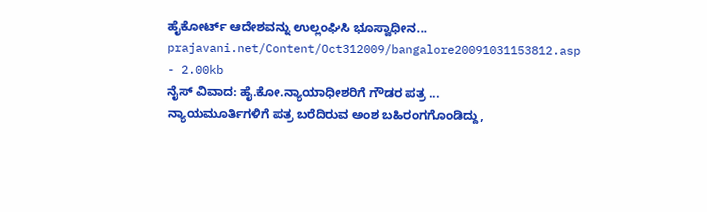ಹೈಕೋರ್ಟ್ ಆದೇಶವನ್ನು ಉಲ್ಲಂಘಿಸಿ ಭೂಸ್ವಾಧೀನ...
prajavani.net/Content/Oct312009/bangalore20091031153812.asp - 2.00kb
ನೈಸ್ ವಿವಾದ: ಹೈ.ಕೋ.ನ್ಯಾಯಾಧೀಶರಿಗೆ ಗೌಡರ ಪತ್ರ ...
ನ್ಯಾಯಮೂರ್ತಿಗಳಿಗೆ ಪತ್ರ ಬರೆದಿರುವ ಅಂಶ ಬಹಿರಂಗಗೊಂಡಿದ್ದು,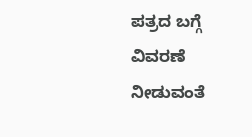ಪತ್ರದ ಬಗ್ಗೆ ವಿವರಣೆ ನೀಡುವಂತೆ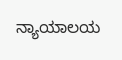ನ್ಯಾಯಾಲಯ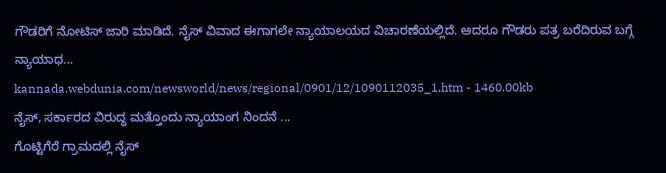ಗೌಡರಿಗೆ ನೋಟಿಸ್ ಜಾರಿ ಮಾಡಿದೆ. ನೈಸ್ ವಿವಾದ ಈಗಾಗಲೇ ನ್ಯಾಯಾಲಯದ ವಿಚಾರಣೆಯಲ್ಲಿದೆ. ಆದರೂ ಗೌಡರು ಪತ್ರ ಬರೆದಿರುವ ಬಗ್ಗೆ ನ್ಯಾಯಾಧ...
kannada.webdunia.com/newsworld/news/regional/0901/12/1090112035_1.htm - 1460.00kb
ನೈಸ್‌, ಸರ್ಕಾರದ ವಿರುದ್ಧ ಮತ್ತೊಂದು ನ್ಯಾಯಾಂಗ ನಿಂದನೆ ...
ಗೊಟ್ಟಿಗೆರೆ ಗ್ರಾಮದಲ್ಲಿ ನೈಸ್‌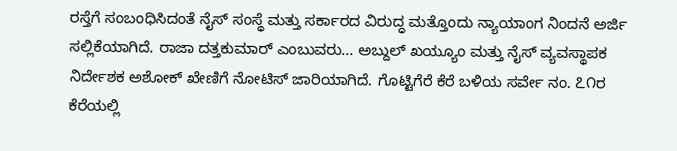ರಸ್ತೆಗೆ ಸಂಬಂಧಿಸಿದಂತೆ ನೈಸ್‌ ಸಂಸ್ಥೆ ಮತ್ತು ಸರ್ಕಾರದ ವಿರುದ್ಧ ಮತ್ತೊಂದು ನ್ಯಾಯಾಂಗ ನಿಂದನೆ ಅರ್ಜಿ ಸಲ್ಲಿಕೆಯಾಗಿದೆ. ರಾಜಾ ದತ್ತಕುಮಾರ್‌ ಎಂಬುವರು... ಅಬ್ದುಲ್‌ ಖಯ್ಯೂಂ ಮತ್ತು ನೈಸ್‌ ವ್ಯವಸ್ಥಾಪಕ ನಿರ್ದೇಶಕ ಅಶೋಕ್‌ ಖೇಣಿಗೆ ನೋಟಿಸ್‌ ಜಾರಿಯಾಗಿದೆ. ಗೊಟ್ಟಿಗೆರೆ ಕೆರೆ ಬಳಿಯ ಸರ್ವೇ ನಂ. ೭೧ರ ಕೆರೆಯಲ್ಲಿ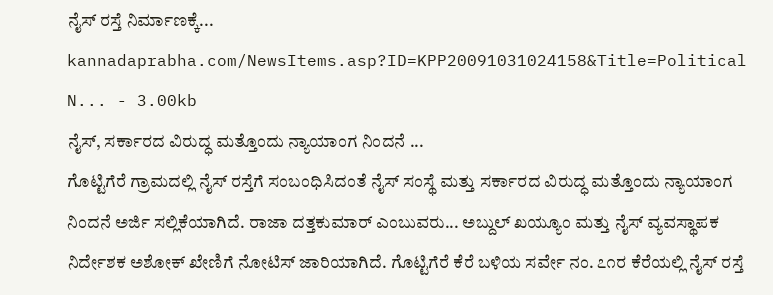ನೈಸ್‌ ರಸ್ತೆ ನಿರ್ಮಾಣಕ್ಕೆ...
kannadaprabha.com/NewsItems.asp?ID=KPP20091031024158&Title=Political N... - 3.00kb
ನೈಸ್‌, ಸರ್ಕಾರದ ವಿರುದ್ಧ ಮತ್ತೊಂದು ನ್ಯಾಯಾಂಗ ನಿಂದನೆ ...
ಗೊಟ್ಟಿಗೆರೆ ಗ್ರಾಮದಲ್ಲಿ ನೈಸ್‌ ರಸ್ತೆಗೆ ಸಂಬಂಧಿಸಿದಂತೆ ನೈಸ್‌ ಸಂಸ್ಥೆ ಮತ್ತು ಸರ್ಕಾರದ ವಿರುದ್ಧ ಮತ್ತೊಂದು ನ್ಯಾಯಾಂಗ ನಿಂದನೆ ಅರ್ಜಿ ಸಲ್ಲಿಕೆಯಾಗಿದೆ. ರಾಜಾ ದತ್ತಕುಮಾರ್‌ ಎಂಬುವರು... ಅಬ್ದುಲ್‌ ಖಯ್ಯೂಂ ಮತ್ತು ನೈಸ್‌ ವ್ಯವಸ್ಥಾಪಕ ನಿರ್ದೇಶಕ ಅಶೋಕ್‌ ಖೇಣಿಗೆ ನೋಟಿಸ್‌ ಜಾರಿಯಾಗಿದೆ. ಗೊಟ್ಟಿಗೆರೆ ಕೆರೆ ಬಳಿಯ ಸರ್ವೇ ನಂ. ೭೧ರ ಕೆರೆಯಲ್ಲಿ ನೈಸ್‌ ರಸ್ತೆ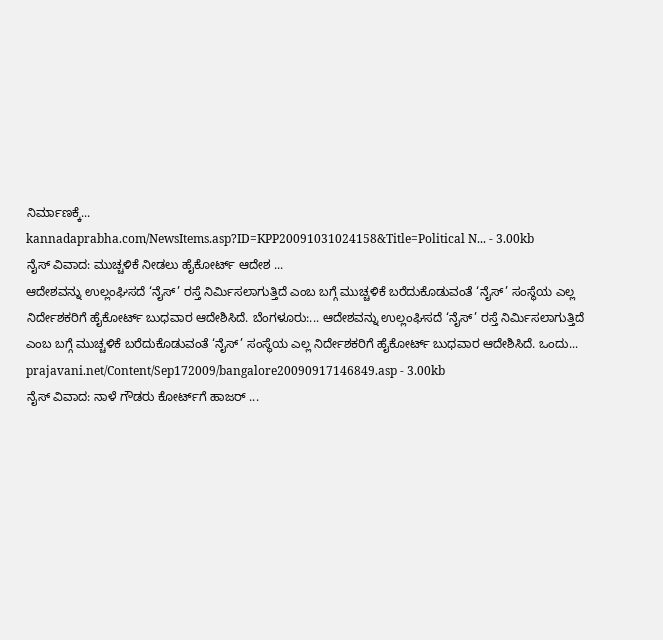ನಿರ್ಮಾಣಕ್ಕೆ...
kannadaprabha.com/NewsItems.asp?ID=KPP20091031024158&Title=Political N... - 3.00kb
ನೈಸ್ ವಿವಾದ: ಮುಚ್ಚಳಿಕೆ ನೀಡಲು ಹೈಕೋರ್ಟ್ ಆದೇಶ ...
ಆದೇಶವನ್ನು ಉಲ್ಲಂಘಿಸದೆ ‘ನೈಸ್’ ರಸ್ತೆ ನಿರ್ಮಿಸಲಾಗುತ್ತಿದೆ ಎಂಬ ಬಗ್ಗೆ ಮುಚ್ಚಳಿಕೆ ಬರೆದುಕೊಡುವಂತೆ ‘ನೈಸ್’ ಸಂಸ್ಥೆಯ ಎಲ್ಲ ನಿರ್ದೇಶಕರಿಗೆ ಹೈಕೋರ್ಟ್ ಬುಧವಾರ ಆದೇಶಿಸಿದೆ. ಬೆಂಗಳೂರು:... ಆದೇಶವನ್ನು ಉಲ್ಲಂಘಿಸದೆ ‘ನೈಸ್’ ರಸ್ತೆ ನಿರ್ಮಿಸಲಾಗುತ್ತಿದೆ ಎಂಬ ಬಗ್ಗೆ ಮುಚ್ಚಳಿಕೆ ಬರೆದುಕೊಡುವಂತೆ ‘ನೈಸ್’ ಸಂಸ್ಥೆಯ ಎಲ್ಲ ನಿರ್ದೇಶಕರಿಗೆ ಹೈಕೋರ್ಟ್ ಬುಧವಾರ ಆದೇಶಿಸಿದೆ. ಒಂದು...
prajavani.net/Content/Sep172009/bangalore20090917146849.asp - 3.00kb
ನೈಸ್ ವಿವಾದ: ನಾಳೆ ಗೌಡರು ಕೋರ್ಟ್‌ಗೆ ಹಾಜರ್ ...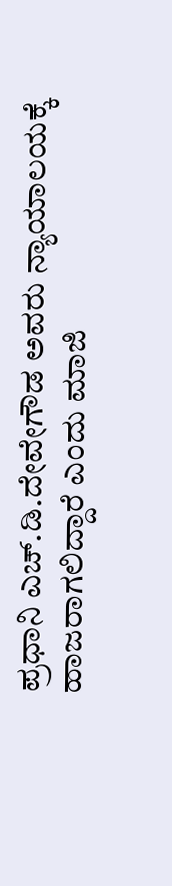ಪ್ರಧಾನಿ ಎಚ್.ಡಿ.ದೇವೇಗೌಡ ಅವರು ನ್ಯಾಯಾಲಯಕ್ಕೆ ಹಾಜರಾಗಲಿದ್ದಾರೆ ಎಂದು ಮಾಜಿ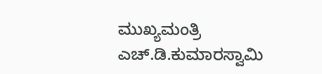ಮುಖ್ಯಮಂತ್ರಿ ಎಚ್.ಡಿ.ಕುಮಾರಸ್ವಾಮಿ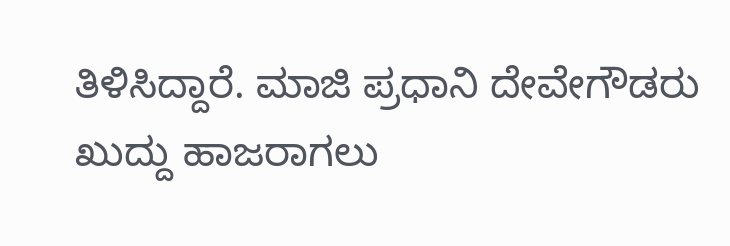ತಿಳಿಸಿದ್ದಾರೆ. ಮಾಜಿ ಪ್ರಧಾನಿ ದೇವೇಗೌಡರು ಖುದ್ದು ಹಾಜರಾಗಲು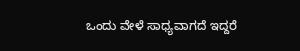ಒಂದು ವೇಳೆ ಸಾಧ್ಯವಾಗದೆ ಇದ್ದರೆ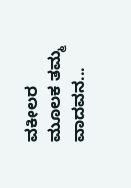ವಕೀಲರ ಮೂಲಕ ತಮ್ಮ ವಾದವನ...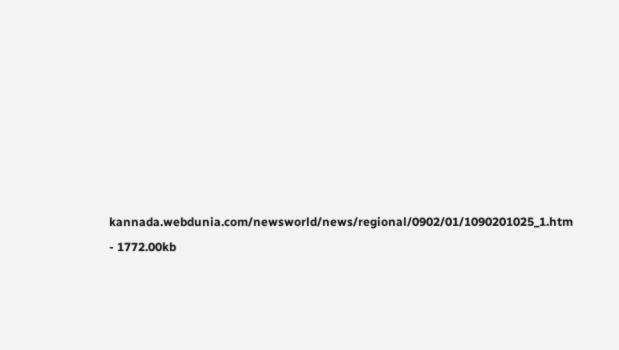kannada.webdunia.com/newsworld/news/regional/0902/01/1090201025_1.htm - 1772.00kb